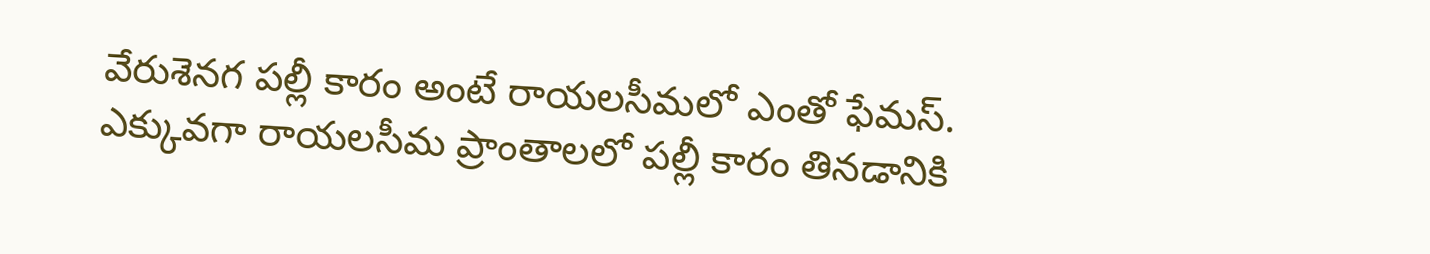వేరుశెనగ పల్లీ కారం అంటే రాయలసీమలో ఎంతో ఫేమస్. ఎక్కువగా రాయలసీమ ప్రాంతాలలో పల్లీ కారం తినడానికి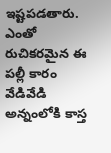ఇష్టపడతారు. ఎంతో రుచికరమైన ఈ పల్లీ కారం వేడివేడి అన్నంలోకి కాస్త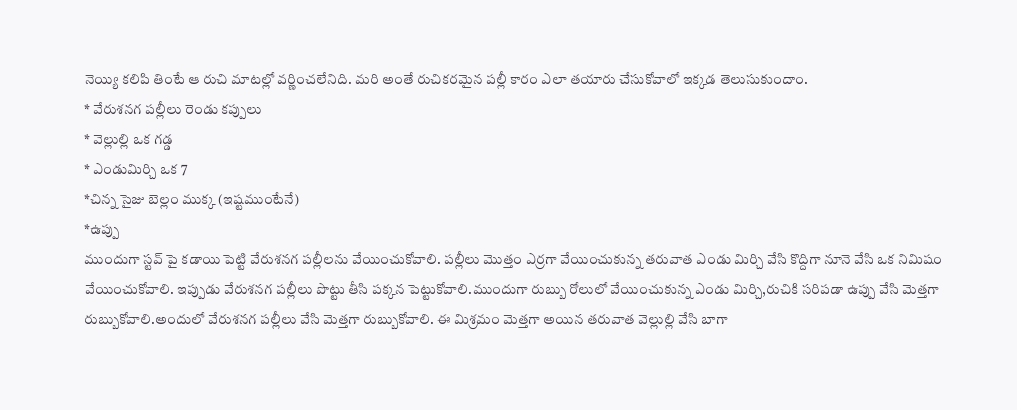నెయ్యి కలిపి తింటే ఆ రుచి మాటల్లో వర్ణించలేనిది. మరి అంతే రుచికరమైన పల్లీ కారం ఎలా తయారు చేసుకోవాలో ఇక్కడ తెలుసుకుందాం.
* వేరుశనగ పల్లీలు రెండు కప్పులు
* వెల్లుల్లి ఒక గడ్డ
* ఎండుమిర్చి ఒక 7
*చిన్న సైజు బెల్లం ముక్క (ఇష్టముంటేనే)
*ఉప్పు
ముందుగా స్టవ్ పై కడాయి పెట్టి వేరుశనగ పల్లీలను వేయించుకోవాలి. పల్లీలు మొత్తం ఎర్రగా వేయించుకున్న తరువాత ఎండు మిర్చి వేసి కొద్దిగా నూనె వేసి ఒక నిమిషం వేయించుకోవాలి. ఇప్పుడు వేరుశనగ పల్లీలు పొట్టు తీసి పక్కన పెట్టుకోవాలి.ముందుగా రుబ్బు రోలులో వేయించుకున్న ఎండు మిర్చి,రుచికి సరిపడా ఉప్పు వేసి మెత్తగా రుబ్బుకోవాలి.అందులో వేరుశనగ పల్లీలు వేసి మెత్తగా రుబ్బుకోవాలి. ఈ మిశ్రమం మెత్తగా అయిన తరువాత వెల్లుల్లి వేసి బాగా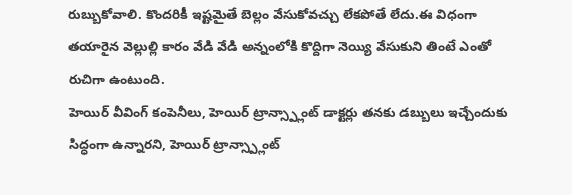రుబ్బుకోవాలి. కొందరికీ ఇష్టమైతే బెల్లం వేసుకోవచ్చు లేకపోతే లేదు.ఈ విధంగా తయారైన వెల్లుల్లి కారం వేడి వేడి అన్నంలోకి కొద్దిగా నెయ్యి వేసుకుని తింటే ఎంతో రుచిగా ఉంటుంది.
హెయిర్ వీవింగ్ కంపెనీలు, హెయిర్ ట్రాన్స్ప్లాంట్ డాక్టర్లు తనకు డబ్బులు ఇచ్చేందుకు సిద్ధంగా ఉన్నారని, హెయిర్ ట్రాన్స్ప్లాంట్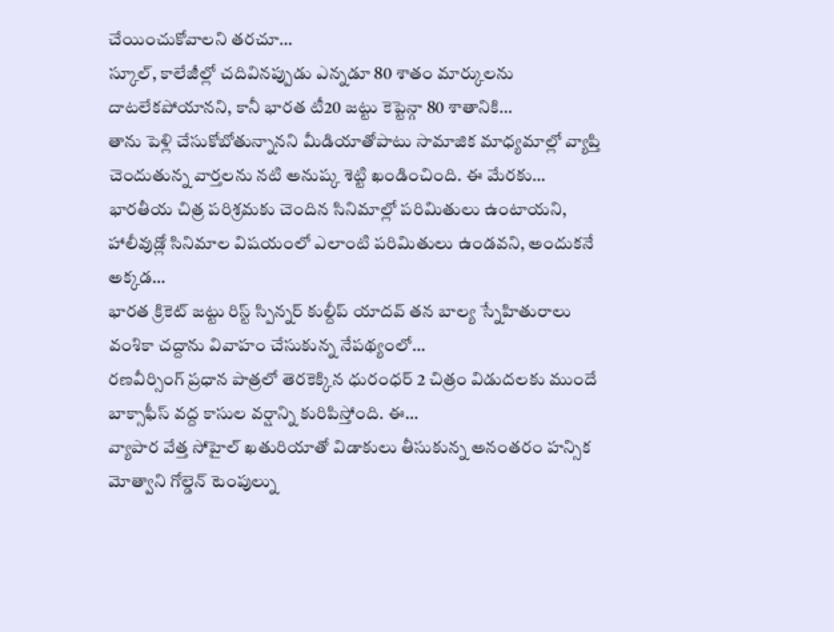చేయించుకోవాలని తరచూ…
స్కూల్, కాలేజీల్లో చదివినప్పుడు ఎన్నడూ 80 శాతం మార్కులను దాటలేకపోయానని, కానీ భారత టీ20 జట్టు కెప్టెన్గా 80 శాతానికి…
తాను పెళ్లి చేసుకోబోతున్నానని మీడియాతోపాటు సామాజిక మాధ్యమాల్లో వ్యాప్తి చెందుతున్న వార్తలను నటి అనుష్క శెట్టి ఖండించింది. ఈ మేరకు…
భారతీయ చిత్ర పరిశ్రమకు చెందిన సినిమాల్లో పరిమితులు ఉంటాయని, హాలీవుడ్లో సినిమాల విషయంలో ఎలాంటి పరిమితులు ఉండవని, అందుకనే అక్కడ…
భారత క్రికెట్ జట్టు రిస్ట్ స్పిన్నర్ కుల్దీప్ యాదవ్ తన బాల్య స్నేహితురాలు వంశికా చద్దాను వివాహం చేసుకున్న నేపథ్యంలో…
రణవీర్సింగ్ ప్రధాన పాత్రలో తెరకెక్కిన ధురంధర్ 2 చిత్రం విడుదలకు ముందే బాక్సాఫీస్ వద్ద కాసుల వర్షాన్ని కురిపిస్తోంది. ఈ…
వ్యాపార వేత్త సోహైల్ ఖతురియాతో విడాకులు తీసుకున్న అనంతరం హన్సిక మోత్వాని గోల్డెన్ టెంపుల్ను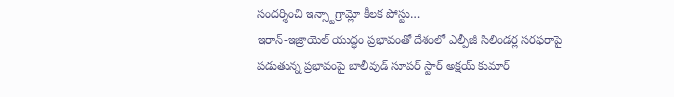సందర్శించి ఇన్స్టాగ్రామ్లో కీలక పోస్టు…
ఇరాన్-ఇజ్రాయెల్ యుద్ధం ప్రభావంతో దేశంలో ఎల్పీజీ సిలిండర్ల సరఫరాపై పడుతున్న ప్రభావంపై బాలీవుడ్ సూపర్ స్టార్ అక్షయ్ కుమార్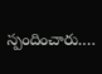స్పందించారు.…